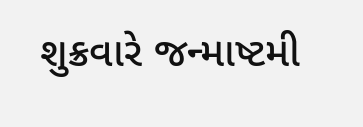શુક્રવારે જન્માષ્ટમી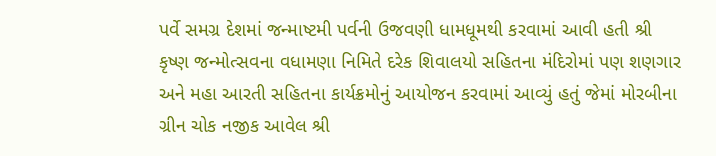પર્વે સમગ્ર દેશમાં જન્માષ્ટમી પર્વની ઉજવણી ધામધૂમથી કરવામાં આવી હતી શ્રી કૃષ્ણ જન્મોત્સવના વધામણા નિમિતે દરેક શિવાલયો સહિતના મંદિરોમાં પણ શણગાર અને મહા આરતી સહિતના કાર્યક્રમોનું આયોજન કરવામાં આવ્યું હતું જેમાં મોરબીના ગ્રીન ચોક નજીક આવેલ શ્રી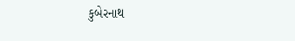કુબેરનાથ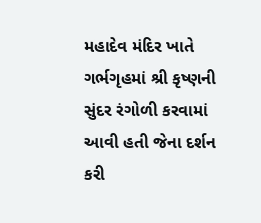મહાદેવ મંદિર ખાતે ગર્ભગૃહમાં શ્રી કૃષ્ણની સુંદર રંગોળી કરવામાં આવી હતી જેના દર્શન કરી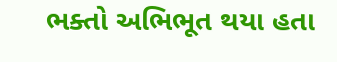ભક્તો અભિભૂત થયા હતા